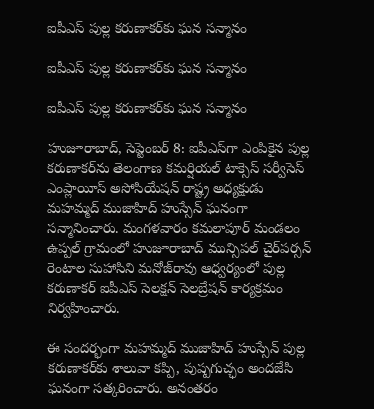ఐపీఎస్‌ పుల్ల కరుణాకర్‌కు ఘన సన్మానం

ఐపీఎస్‌ పుల్ల కరుణాకర్‌కు ఘన సన్మానం

ఐపీఎస్‌ పుల్ల కరుణాకర్‌కు ఘన సన్మానం

హుజూరాబాద్‌, సెప్టెంబర్‌ 8: ఐపీఎస్‌గా ఎంపికైన పుల్ల కరుణాకర్‌ను తెలంగాణ కమర్షియల్ టాక్సెస్ సర్వీసెస్ ఎంప్లాయీస్ అసోసియేషన్ రాష్ట్ర అధ్యక్షుడు మహమ్మద్ ముజాహిద్ హుస్సేన్ ఘనంగా సన్మానించారు. మంగళవారం కమలాపూర్ మండలం ఉప్పల్ గ్రామంలో హుజూరాబాద్ మున్సిపల్ చైర్‌పర్సన్ రెంటాల సుహాసిని మనోజ్‌రావు ఆధ్వర్యంలో పుల్ల కరుణాకర్ ఐపీఎస్ సెలక్షన్ సెలబ్రేషన్ కార్యక్రమం నిర్వహించారు.

ఈ సందర్భంగా మహమ్మద్ ముజాహిద్ హుస్సేన్ పుల్ల కరుణాకర్‌కు శాలువా కప్పి, పుష్పగుచ్ఛం అందజేసి ఘనంగా సత్కరించారు. అనంతరం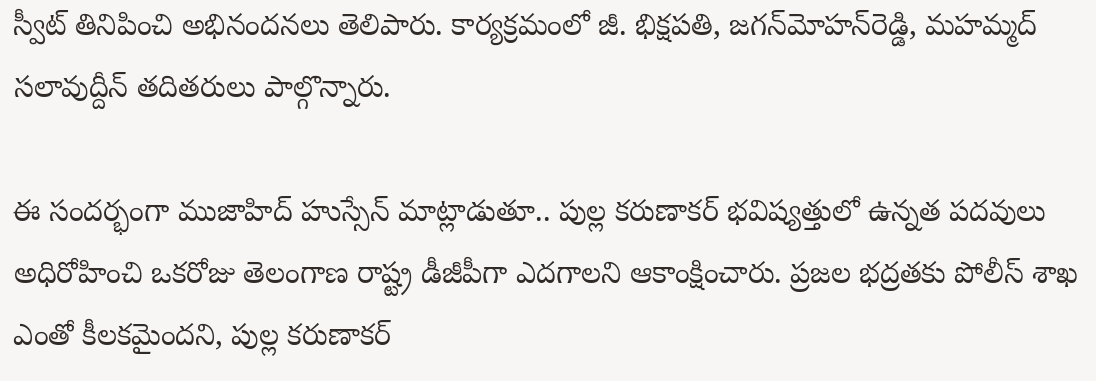స్వీట్ తినిపించి అభినందనలు తెలిపారు. కార్యక్రమంలో జీ. భిక్షపతి, జగన్‌మోహన్‌రెడ్డి, మహమ్మద్ సలావుద్దీన్ తదితరులు పాల్గొన్నారు.

ఈ సందర్భంగా ముజాహిద్ హుస్సేన్ మాట్లాడుతూ.. పుల్ల కరుణాకర్ భవిష్యత్తులో ఉన్నత పదవులు అధిరోహించి ఒకరోజు తెలంగాణ రాష్ట్ర డీజీపీగా ఎదగాలని ఆకాంక్షించారు. ప్రజల భద్రతకు పోలీస్ శాఖ ఎంతో కీలకమైందని, పుల్ల కరుణాకర్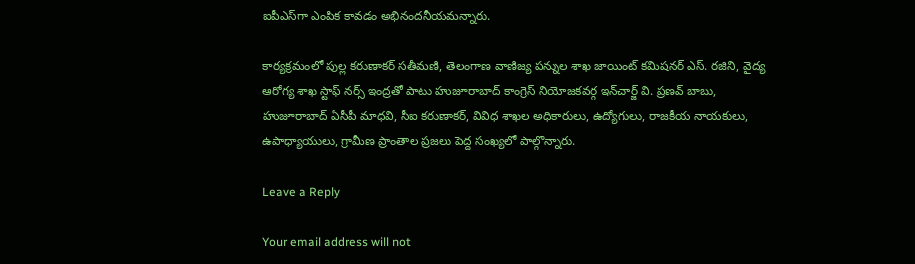ఐపీఎస్‌గా ఎంపిక కావడం అభినందనీయమన్నారు.

కార్యక్రమంలో పుల్ల కరుణాకర్ సతీమణి, తెలంగాణ వాణిజ్య పన్నుల శాఖ జాయింట్ కమిషనర్ ఎస్. రజిని, వైద్య ఆరోగ్య శాఖ స్టాఫ్ నర్స్ ఇంద్రతో పాటు హుజూరాబాద్ కాంగ్రెస్ నియోజకవర్గ ఇన్‌చార్జ్ వి. ప్రణవ్ బాబు, హుజూరాబాద్ ఏసీపీ మాధవి, సీఐ కరుణాకర్, వివిధ శాఖల అధికారులు, ఉద్యోగులు, రాజకీయ నాయకులు, ఉపాధ్యాయులు, గ్రామీణ ప్రాంతాల ప్రజలు పెద్ద సంఖ్యలో పాల్గొన్నారు.

Leave a Reply

Your email address will not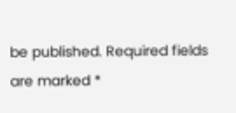be published. Required fields are marked *